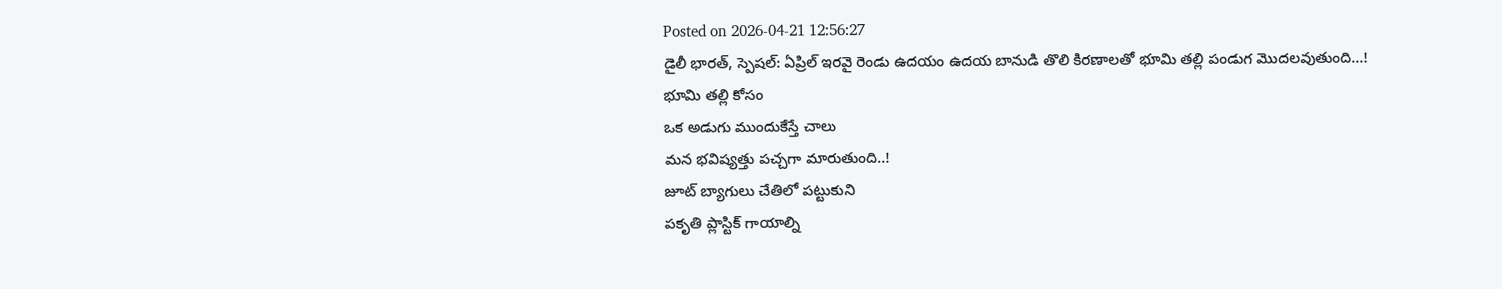Posted on 2026-04-21 12:56:27
డైలీ భారత్, స్పెషల్: ఏప్రిల్ ఇరవై రెండు ఉదయం ఉదయ బానుడి తొలి కిరణాలతో భూమి తల్లి పండుగ మొదలవుతుంది…!
భూమి తల్లి కోసం
ఒక అడుగు ముందుకేస్తే చాలు
మన భవిష్యత్తు పచ్చగా మారుతుంది..!
జూట్ బ్యాగులు చేతిలో పట్టుకుని
పకృతి ప్లాస్టిక్ గాయాల్ని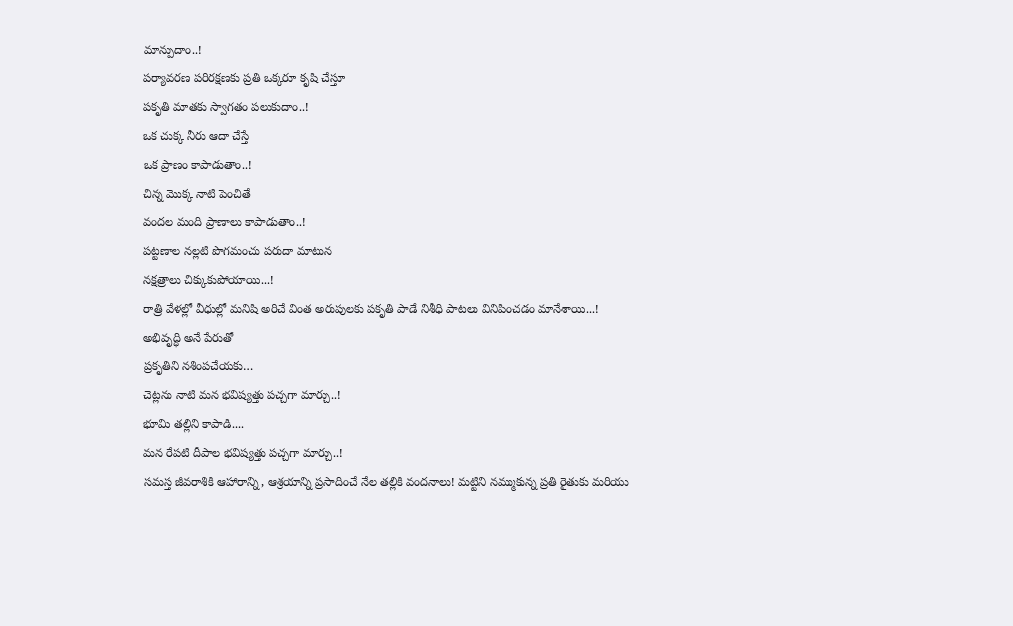మాన్పుదాం..!
పర్యావరణ పరిరక్షణకు ప్రతి ఒక్కరూ కృషి చేస్తూ
పకృతి మాతకు స్వాగతం పలుకుదాం..!
ఒక చుక్క నీరు ఆదా చేస్తే
ఒక ప్రాణం కాపాడుతాం..!
చిన్న మొక్క నాటి పెంచితే
వందల మంది ప్రాణాలు కాపాడుతాం..!
పట్టణాల నల్లటి పొగమంచు పరుదా మాటున
నక్షత్రాలు చిక్కుకుపోయాయి...!
రాత్రి వేళల్లో వీధుల్లో మనిషి అరిచే వింత అరుపులకు పకృతి పాడే నిశీధి పాటలు వినిపించడం మానేశాయి...!
అభివృద్ధి అనే పేరుతో
ప్రకృతిని నశింపచేయకు…
చెట్లను నాటి మన భవిష్యత్తు పచ్చగా మార్చు..!
భూమి తల్లిని కాపాడి....
మన రేపటి దీపాల భవిష్యత్తు పచ్చగా మార్చు..!
సమస్త జీవరాశికి ఆహారాన్ని, ఆశ్రయాన్ని ప్రసాదించే నేల తల్లికి వందనాలు! మట్టిని నమ్ముకున్న ప్రతి రైతుకు మరియు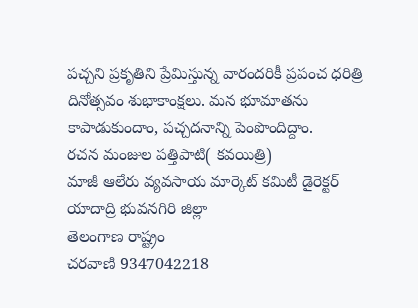పచ్చని ప్రకృతిని ప్రేమిస్తున్న వారందరికీ ప్రపంచ ధరిత్రి దినోత్సవం శుభాకాంక్షలు. మన భూమాతను కాపాడుకుందాం, పచ్చదనాన్ని పెంపొందిద్దాం.
రచన మంజుల పత్తిపాటి( కవయిత్రి)
మాజీ ఆలేరు వ్యవసాయ మార్కెట్ కమిటీ డైరెక్టర్
యాదాద్రి భువనగిరి జిల్లా
తెలంగాణ రాష్ట్రం
చరవాణి 9347042218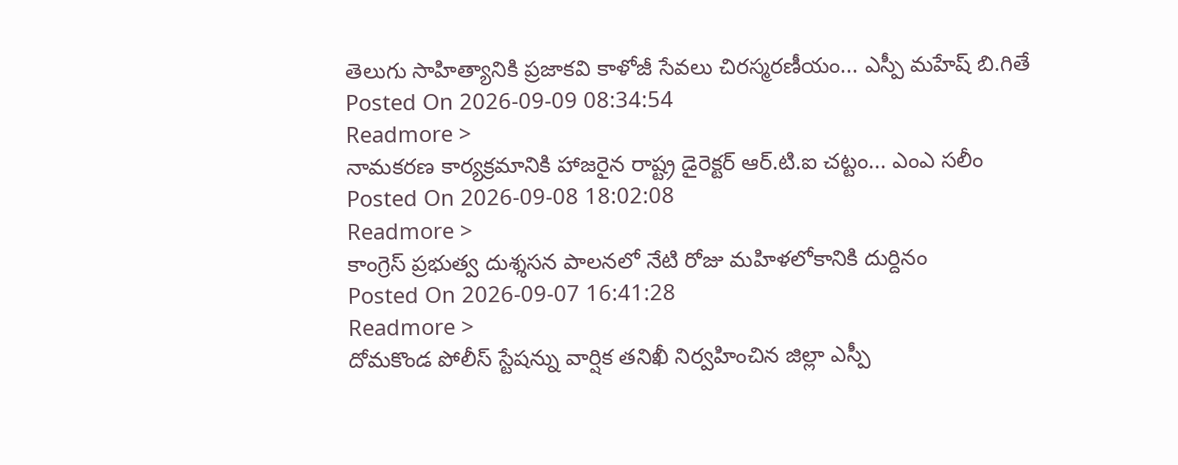తెలుగు సాహిత్యానికి ప్రజాకవి కాళోజీ సేవలు చిరస్మరణీయం... ఎస్పీ మహేష్ బి.గితే
Posted On 2026-09-09 08:34:54
Readmore >
నామకరణ కార్యక్రమానికి హాజరైన రాష్ట్ర డైరెక్టర్ ఆర్.టి.ఐ చట్టం... ఎంఎ సలీం
Posted On 2026-09-08 18:02:08
Readmore >
కాంగ్రెస్ ప్రభుత్వ దుశ్శసన పాలనలో నేటి రోజు మహిళలోకానికి దుర్దినం
Posted On 2026-09-07 16:41:28
Readmore >
దోమకొండ పోలీస్ స్టేషన్ను వార్షిక తనిఖీ నిర్వహించిన జిల్లా ఎస్పీ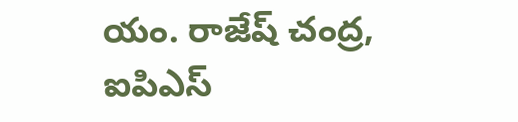యం. రాజేష్ చంద్ర, ఐపిఎస్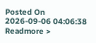Posted On 2026-09-06 04:06:38
Readmore >